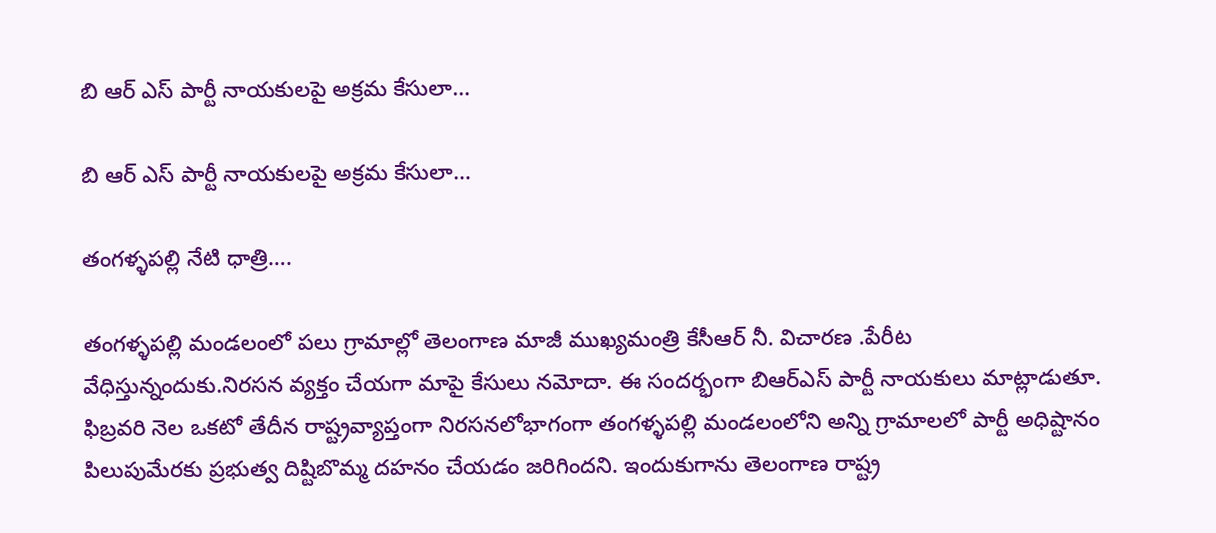బి ఆర్ ఎస్ పార్టీ నాయకులపై అక్రమ కేసులా…

బి ఆర్ ఎస్ పార్టీ నాయకులపై అక్రమ కేసులా…

తంగళ్ళపల్లి నేటి ధాత్రి….

తంగళ్ళపల్లి మండలంలో పలు గ్రామాల్లో తెలంగాణ మాజీ ముఖ్యమంత్రి కేసీఆర్ నీ. విచారణ .పేరీట వేధిస్తున్నందుకు.నిరసన వ్యక్తం చేయగా మాపై కేసులు నమోదా. ఈ సందర్భంగా బిఆర్ఎస్ పార్టీ నాయకులు మాట్లాడుతూ. ఫిబ్రవరి నెల ఒకటో తేదీన రాష్ట్రవ్యాప్తంగా నిరసనలోభాగంగా తంగళ్ళపల్లి మండలంలోని అన్ని గ్రామాలలో పార్టీ అధిష్టానం పిలుపుమేరకు ప్రభుత్వ దిష్టిబొమ్మ దహనం చేయడం జరిగిందని. ఇందుకుగాను తెలంగాణ రాష్ట్ర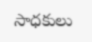సాధకులు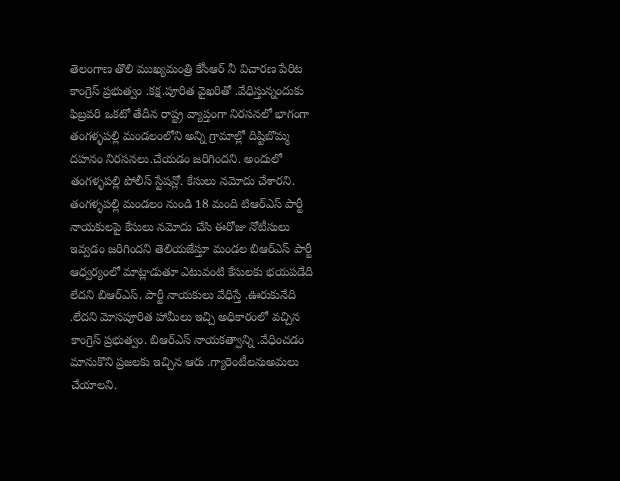తెలంగాణ తొలి ముఖ్యమంత్రి కేసీఆర్ నీ విచారణ పేరిట కాంగ్రెస్ ప్రభుత్వం .కక్ష.పూరిత వైఖరితో .వేధిస్తున్నందుకు ఫిబ్రవరి ఒకటో తేదీన రాష్ట్ర వ్యాప్తంగా నిరసనలో భాగంగా తంగళ్ళపల్లి మండలంలోని అన్ని గ్రామాల్లో దిష్టిబొమ్మ దహనం నిరసనలు.చేయడం జరిగిందని. అందులో తంగళ్ళపల్లి పోలీస్ స్టేషన్లో. కేసులు నమోదు చేశారని. తంగళ్ళపల్లి మండలం నుండి 18 మంది టిఆర్ఎస్ పార్టీ నాయకులపై కేసులు నమోదు చేసి ఈరోజు నోటీసులు ఇవ్వడం జరిగిందని తెలియజేస్తూ మండల బిఆర్ఎస్ పార్టీ ఆధ్వర్యంలో మాట్లాడుతూ ఎటువంటి కేసులకు భయపడేది లేదని బిఆర్ఎస్. పార్టీ నాయకులు వేధిస్తే .ఊరుకునేది .లేదని మోసపూరిత హామీలు ఇచ్చి అధికారంలో వచ్చిన కాంగ్రెస్ ప్రభుత్వం. బిఆర్ఎస్ నాయకత్వాన్ని .వేధించడం మానుకొని ప్రజలకు ఇచ్చిన ఆరు .గ్యారెంటీలనుఅమలు చేయాలని.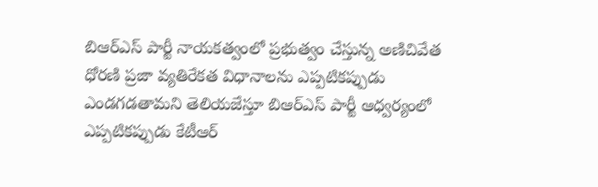బిఆర్ఎస్ పార్టీ నాయకత్వంలో ప్రభుత్వం చేస్తున్న అణిచివేత ధోరణి ప్రజా వ్యతిరేకత విధానాలను ఎప్పటికప్పుడు ఎండగడతామని తెలియజేస్తూ బిఆర్ఎస్ పార్టీ ఆధ్వర్యంలో ఎప్పటికప్పుడు కేటీఆర్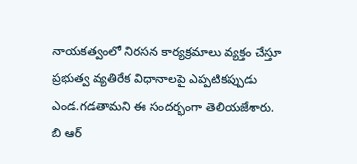నాయకత్వంలో నిరసన కార్యక్రమాలు వ్యక్తం చేస్తూ ప్రభుత్వ వ్యతిరేక విధానాలపై ఎప్పటికప్పుడు ఎండ.గడతామని ఈ సందర్భంగా తెలియజేశారు. బి ఆర్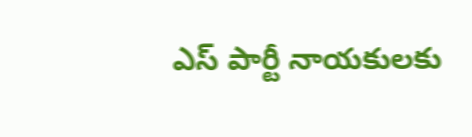ఎస్ పార్టీ నాయకులకు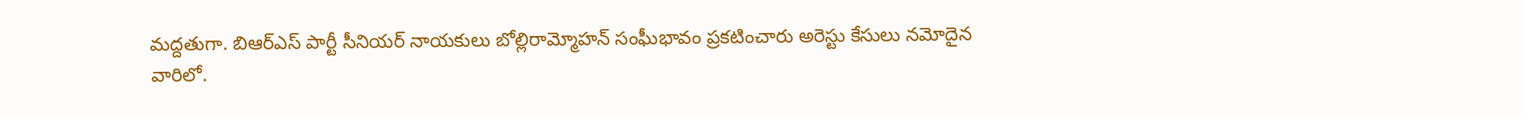మద్దతుగా. బిఆర్ఎస్ పార్టీ సీనియర్ నాయకులు బోల్లిరామ్మోహన్ సంఘీభావం ప్రకటించారు అరెస్టు కేసులు నమోదైన వారిలో.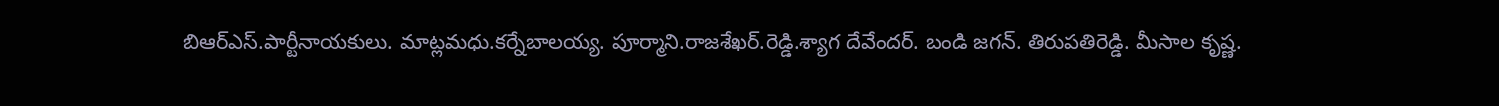బిఆర్ఎస్.పార్టీనాయకులు. మాట్లమధు.కర్నేబాలయ్య. పూర్మాని.రాజశేఖర్.రెడ్డి.శ్యాగ దేవేందర్. బండి జగన్. తిరుపతిరెడ్డి. మీసాల కృష్ణ.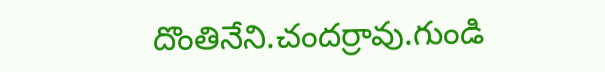దొంతినేని.చందర్రావు.గుండి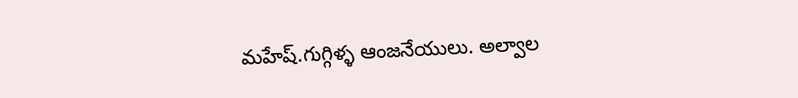మహేష్.గుగ్గిళ్ళ ఆంజనేయులు. అల్వాల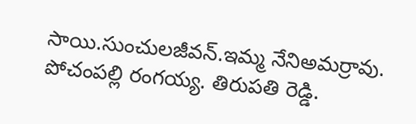సాయి.సుంచులజీవన్.ఇమ్మ నేనిఅమర్రావు. పోచంపల్లి రంగయ్య. తిరుపతి రెడ్డి.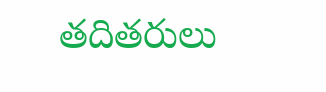తదితరులు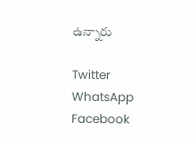ఉన్నారు

Twitter WhatsApp Facebook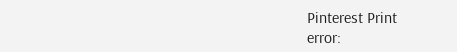Pinterest Print
error: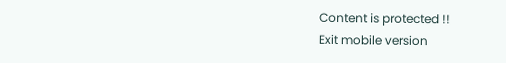Content is protected !!
Exit mobile version